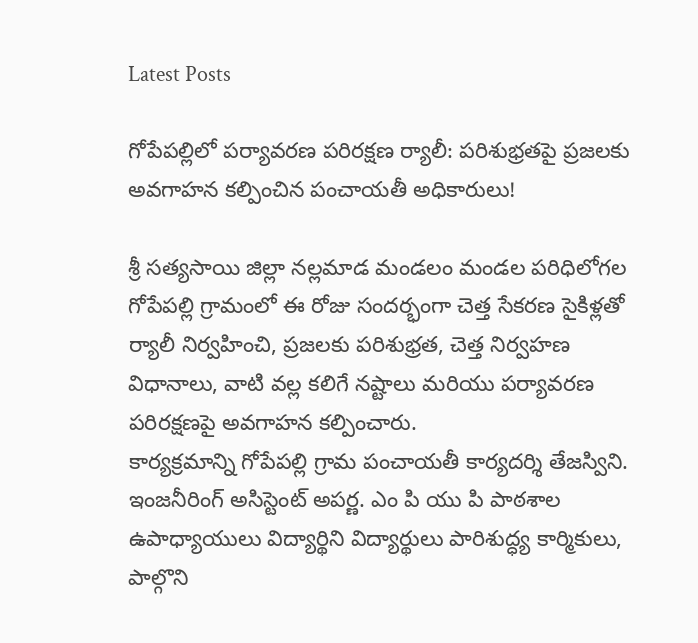Latest Posts

గోపేపల్లిలో పర్యావరణ పరిరక్షణ ర్యాలీ: పరిశుభ్రతపై ప్రజలకు అవగాహన కల్పించిన పంచాయతీ అధికారులు!

శ్రీ సత్యసాయి జిల్లా నల్లమాడ మండలం మండల పరిధిలోగల గోపేపల్లి గ్రామంలో ఈ రోజు సందర్భంగా చెత్త సేకరణ సైకిళ్లతో ర్యాలీ నిర్వహించి, ప్రజలకు పరిశుభ్రత, చెత్త నిర్వహణ విధానాలు, వాటి వల్ల కలిగే నష్టాలు మరియు పర్యావరణ పరిరక్షణపై అవగాహన కల్పించారు.
కార్యక్రమాన్ని గోపేపల్లి గ్రామ పంచాయతీ కార్యదర్శి తేజస్విని. ఇంజనీరింగ్ అసిస్టెంట్ అపర్ణ. ఎం పి యు పి పాఠశాల ఉపాధ్యాయులు విద్యార్థిని విద్యార్థులు పారిశుద్ధ్య కార్మికులు, పాల్గొని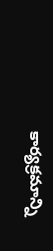కార్యక్రమాన్ని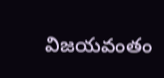విజయవంతం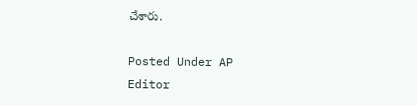చేశారు.

Posted Under AP
Editor